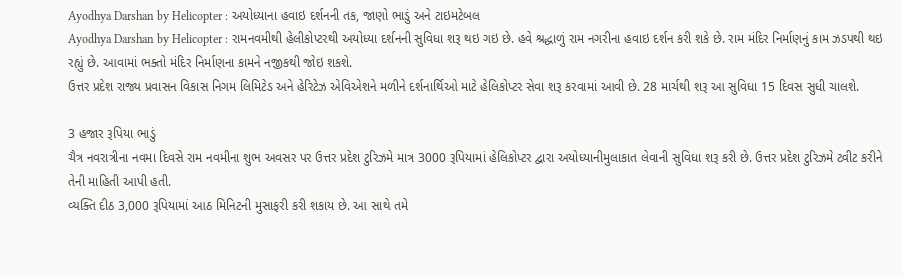Ayodhya Darshan by Helicopter : અયોધ્યાના હવાઇ દર્શનની તક, જાણો ભાડું અને ટાઇમટેબલ
Ayodhya Darshan by Helicopter : રામનવમીથી હેલીકોપ્ટરથી અયોધ્યા દર્શનની સુવિધા શરૂ થઇ ગઇ છે. હવે શ્રદ્ધાળું રામ નગરીના હવાઇ દર્શન કરી શકે છે. રામ મંદિર નિર્માણનું કામ ઝડપથી થઇ રહ્યું છે. આવામાં ભક્તો મંદિર નિર્માણના કામને નજીકથી જોઇ શકશે.
ઉત્તર પ્રદેશ રાજ્ય પ્રવાસન વિકાસ નિગમ લિમિટેડ અને હેરિટેઝ એવિએશને મળીને દર્શનાર્થિઓ માટે હેલિકોપ્ટર સેવા શરૂ કરવામાં આવી છે. 28 માર્ચથી શરૂ આ સુવિધા 15 દિવસ સુધી ચાલશે.

3 હજાર રૂપિયા ભાડું
ચૈત્ર નવરાત્રીના નવમા દિવસે રામ નવમીના શુભ અવસર પર ઉત્તર પ્રદેશ ટુરિઝમે માત્ર 3000 રૂપિયામાં હેલિકોપ્ટર દ્વારા અયોધ્યાનીમુલાકાત લેવાની સુવિધા શરૂ કરી છે. ઉત્તર પ્રદેશ ટુરિઝમે ટ્વીટ કરીને તેની માહિતી આપી હતી.
વ્યક્તિ દીઠ 3,000 રૂપિયામાં આઠ મિનિટની મુસાફરી કરી શકાય છે. આ સાથે તમે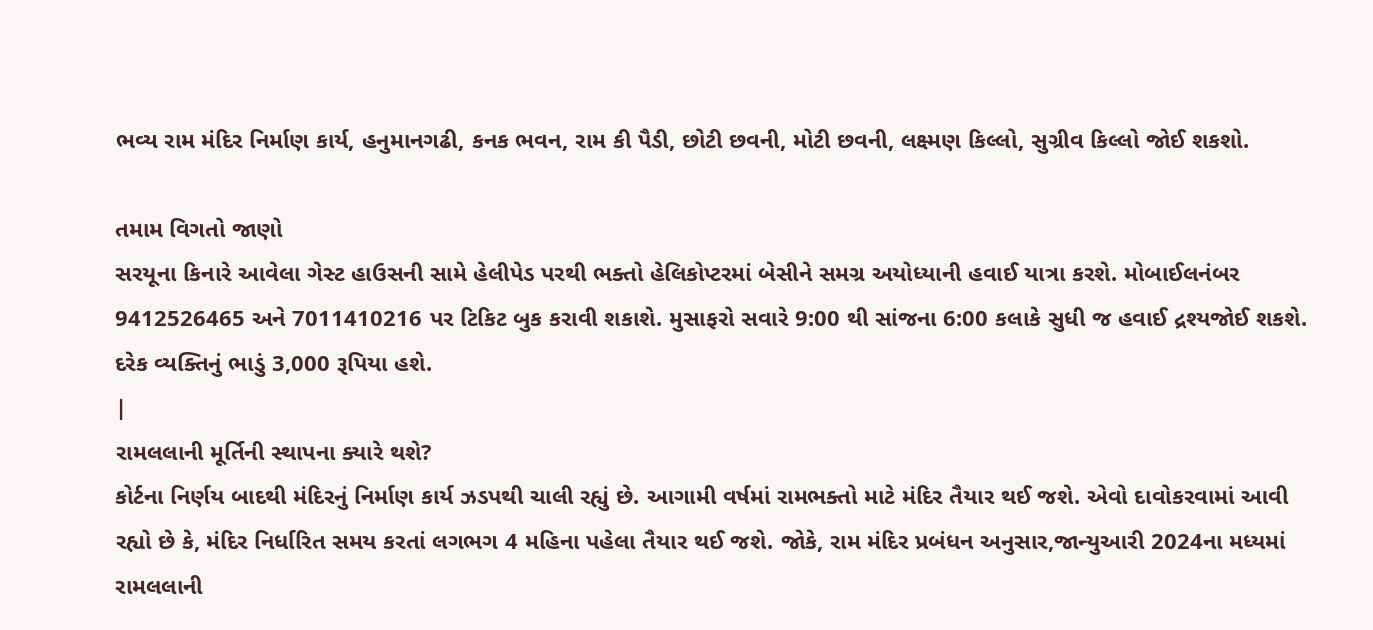ભવ્ય રામ મંદિર નિર્માણ કાર્ય, હનુમાનગઢી, કનક ભવન, રામ કી પૈડી, છોટી છવની, મોટી છવની, લક્ષ્મણ કિલ્લો, સુગ્રીવ કિલ્લો જોઈ શકશો.

તમામ વિગતો જાણો
સરયૂના કિનારે આવેલા ગેસ્ટ હાઉસની સામે હેલીપેડ પરથી ભક્તો હેલિકોપ્ટરમાં બેસીને સમગ્ર અયોધ્યાની હવાઈ યાત્રા કરશે. મોબાઈલનંબર 9412526465 અને 7011410216 પર ટિકિટ બુક કરાવી શકાશે. મુસાફરો સવારે 9:00 થી સાંજના 6:00 કલાકે સુધી જ હવાઈ દ્રશ્યજોઈ શકશે. દરેક વ્યક્તિનું ભાડું 3,000 રૂપિયા હશે.
|
રામલલાની મૂર્તિની સ્થાપના ક્યારે થશે?
કોર્ટના નિર્ણય બાદથી મંદિરનું નિર્માણ કાર્ય ઝડપથી ચાલી રહ્યું છે. આગામી વર્ષમાં રામભક્તો માટે મંદિર તૈયાર થઈ જશે. એવો દાવોકરવામાં આવી રહ્યો છે કે, મંદિર નિર્ધારિત સમય કરતાં લગભગ 4 મહિના પહેલા તૈયાર થઈ જશે. જોકે, રામ મંદિર પ્રબંધન અનુસાર,જાન્યુઆરી 2024ના મધ્યમાં રામલલાની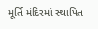મૂર્તિ મંદિરમાં સ્થાપિત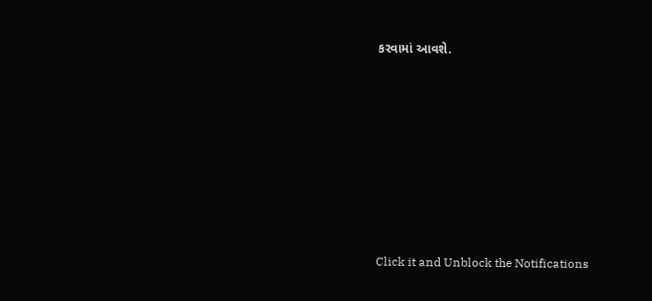કરવામાં આવશે.












Click it and Unblock the Notifications